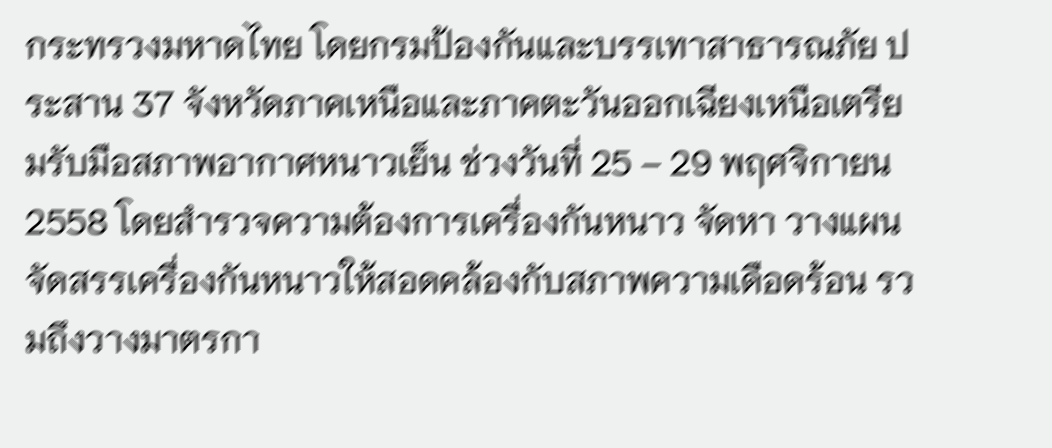กระทรวงมหาดไทย โดยกรมป้องกันและบรรเทาสาธารณภัย ประสาน 37 จังหวัดภาคเหนือและภาคตะวันออกเฉียงเหนือเตรียมรับมือสภาพอากาศหนาวเย็น ช่วงวันที่ 25 – 29 พฤศจิกายน 2558 โดยสำรวจความต้องการเครื่องกันหนาว จัดหา วางแผน จัดสรรเครื่องกันหนาวให้สอดคล้องกับสภาพความเดือดร้อน รวมถึงวางมาตรกา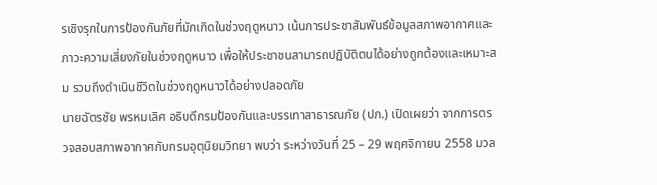รเชิงรุกในการป้องกันภัยที่มักเกิดในช่วงฤดูหนาว เน้นการประชาสัมพันธ์ข้อมูลสภาพอากาศและภาวะความเสี่ยงภัยในช่วงฤดูหนาว เพื่อให้ประชาชนสามารถปฏิบัติตนได้อย่างถูกต้องและเหมาะสม รวมถึงดำเนินชีวิตในช่วงฤดูหนาวได้อย่างปลอดภัย
นายฉัตรชัย พรหมเลิศ อธิบดีกรมป้องกันและบรรเทาสาธารณภัย (ปภ.) เปิดเผยว่า จากการตรวจสอบสภาพอากาศกับกรมอุตุนิยมวิทยา พบว่า ระหว่างวันที่ 25 – 29 พฤศจิกายน 2558 มวล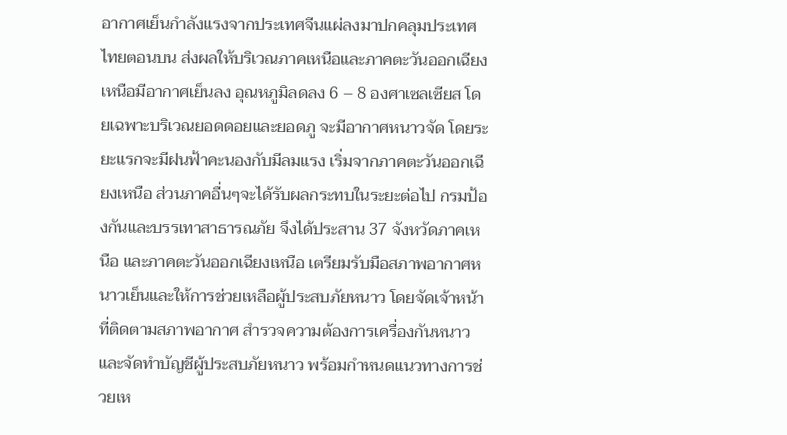อากาศเย็นกำลังแรงจากประเทศจีนแผ่ลงมาปกคลุมประเทศไทยตอนบน ส่งผลให้บริเวณภาคเหนือและภาคตะวันออกเฉียงเหนือมีอากาศเย็นลง อุณหภูมิลดลง 6 – 8 องศาเซลเซียส โดยเฉพาะบริเวณยอดดอยและยอดภู จะมีอากาศหนาวจัด โดยระยะแรกจะมีฝนฟ้าคะนองกับมีลมแรง เริ่มจากภาคตะวันออกเฉียงเหนือ ส่วนภาคอื่นๆจะได้รับผลกระทบในระยะต่อไป กรมป้องกันและบรรเทาสาธารณภัย จึงได้ประสาน 37 จังหวัดภาคเหนือ และภาคตะวันออกเฉียงเหนือ เตรียมรับมือสภาพอากาศหนาวเย็นและให้การช่วยเหลือผู้ประสบภัยหนาว โดยจัดเจ้าหน้าที่ติดตามสภาพอากาศ สำรวจความต้องการเครื่องกันหนาว และจัดทำบัญชีผู้ประสบภัยหนาว พร้อมกำหนดแนวทางการช่วยเห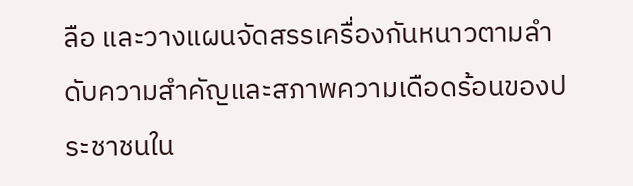ลือ และวางแผนจัดสรรเครื่องกันหนาวตามลำดับความสำคัญและสภาพความเดือดร้อนของประชาชนใน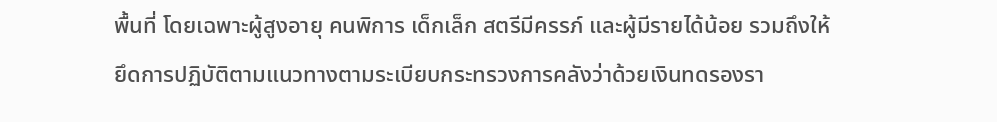พื้นที่ โดยเฉพาะผู้สูงอายุ คนพิการ เด็กเล็ก สตรีมีครรภ์ และผู้มีรายได้น้อย รวมถึงให้ยึดการปฏิบัติตามแนวทางตามระเบียบกระทรวงการคลังว่าด้วยเงินทดรองรา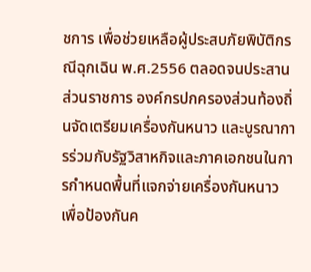ชการ เพื่อช่วยเหลือผู้ประสบภัยพิบัติกรณีฉุกเฉิน พ.ศ.2556 ตลอดจนประสานส่วนราชการ องค์กรปกครองส่วนท้องถิ่นจัดเตรียมเครื่องกันหนาว และบูรณาการร่วมกับรัฐวิสาหกิจและภาคเอกชนในการกำหนดพื้นที่แจกจ่ายเครื่องกันหนาว เพื่อป้องกันค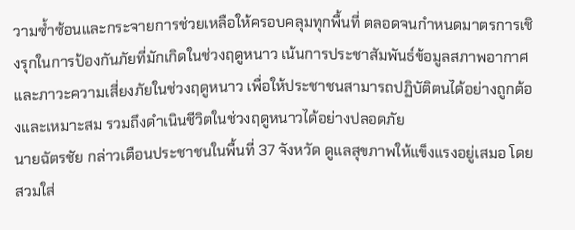วามซ้ำซ้อนและกระจายการช่วยเหลือให้ครอบคลุมทุกพื้นที่ ตลอดจนกำหนดมาตรการเชิงรุกในการป้องกันภัยที่มักเกิดในช่วงฤดูหนาว เน้นการประชาสัมพันธ์ข้อมูลสภาพอากาศและภาวะความเสี่ยงภัยในช่วงฤดูหนาว เพื่อให้ประชาชนสามารถปฏิบัติตนได้อย่างถูกต้องและเหมาะสม รวมถึงดำเนินชีวิตในช่วงฤดูหนาวได้อย่างปลอดภัย
นายฉัตรชัย กล่าวเตือนประชาชนในพื้นที่ 37 จังหวัด ดูแลสุขภาพให้แข็งแรงอยู่เสมอ โดยสวมใส่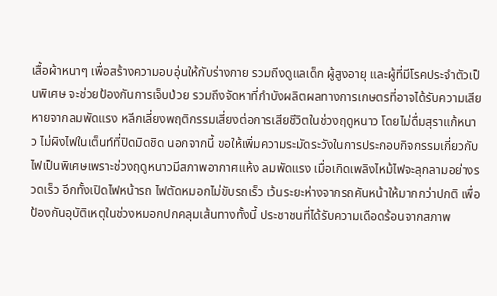เสื้อผ้าหนาๆ เพื่อสร้างความอบอุ่นให้กับร่างกาย รวมถึงดูแลเด็ก ผู้สูงอายุ และผู้ที่มีโรคประจำตัวเป็นพิเศษ จะช่วยป้องกันการเจ็บป่วย รวมถึงจัดหาที่กำบังผลิตผลทางการเกษตรที่อาจได้รับความเสียหายจากลมพัดแรง หลีกเลี่ยงพฤติกรรมเสี่ยงต่อการเสียชีวิตในช่วงฤดูหนาว โดยไม่ดื่มสุราแก้หนาว ไม่ผิงไฟในเต็นท์ที่ปิดมิดชิด นอกจากนี้ ขอให้เพิ่มความระมัดระวังในการประกอบกิจกรรมเกี่ยวกับไฟเป็นพิเศษเพราะช่วงฤดูหนาวมีสภาพอากาศแห้ง ลมพัดแรง เมื่อเกิดเพลิงไหม้ไฟจะลุกลามอย่างรวดเร็ว อีกทั้งเปิดไฟหน้ารถ ไฟตัดหมอกไม่ขับรถเร็ว เว้นระยะห่างจากรถคันหน้าให้มากกว่าปกติ เพื่อป้องกันอุบัติเหตุในช่วงหมอกปกคลุมเส้นทางทั้งนี้ ประชาชนที่ได้รับความเดือดร้อนจากสภาพ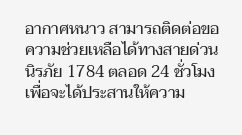อากาศหนาว สามารถติดต่อขอความช่วยเหลือได้ทางสายด่วนนิรภัย 1784 ตลอด 24 ชั่วโมง เพื่อจะได้ประสานให้ความ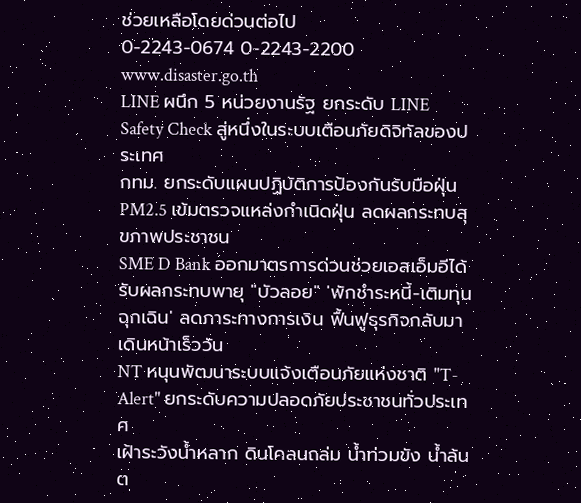ช่วยเหลือโดยด่วนต่อไป
0-2243-0674 0-2243-2200 www.disaster.go.th
LINE ผนึก 5 หน่วยงานรัฐ ยกระดับ LINE Safety Check สู่หนึ่งในระบบเตือนภัยดิจิทัลของประเทศ
กทม. ยกระดับแผนปฏิบัติการป้องกันรับมือฝุ่น PM2.5 เข้มตรวจแหล่งกำเนิดฝุ่น ลดผลกระทบสุขภาพประชาชน
SME D Bank ออกมาตรการด่วนช่วยเอสเอ็มอีได้รับผลกระทบพายุ "บัวลอย" 'พักชำระหนี้-เติมทุนฉุกเฉิน' ลดภาระทางการเงิน ฟื้นฟูธุรกิจกลับมาเดินหน้าเร็ววัน
NT หนุนพัฒนาระบบแจ้งเตือนภัยแห่งชาติ "T-Alert" ยกระดับความปลอดภัยประชาชนทั่วประเทศ
เฝ้าระวังน้ำหลาก ดินโคลนถล่ม น้ำท่วมขัง น้ำล้นต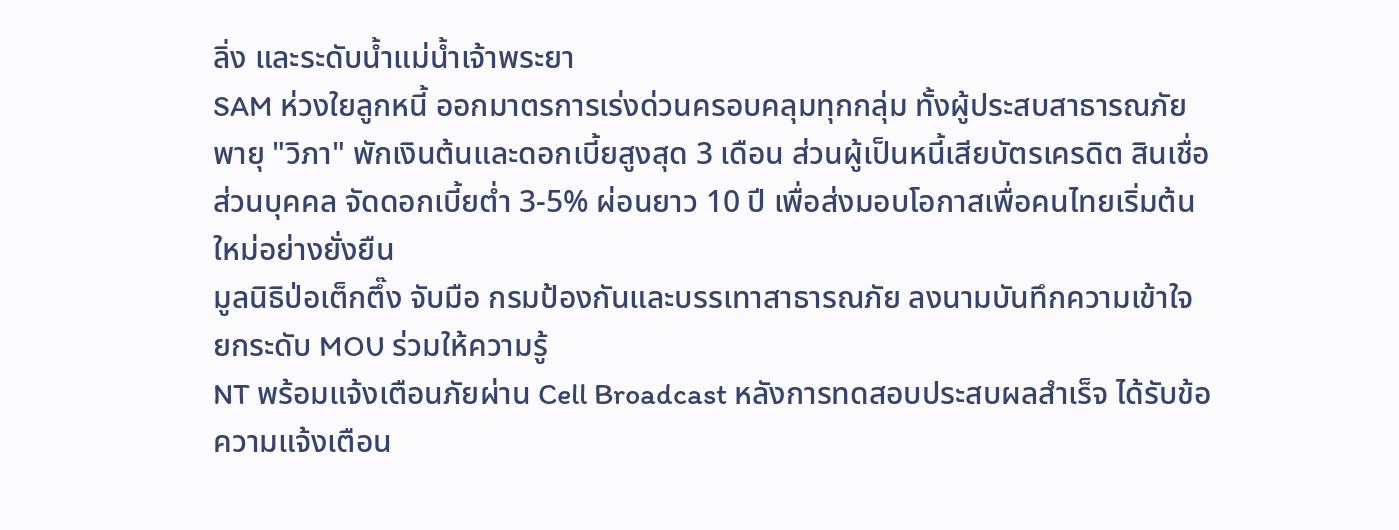ลิ่ง และระดับน้ำแม่น้ำเจ้าพระยา
SAM ห่วงใยลูกหนี้ ออกมาตรการเร่งด่วนครอบคลุมทุกกลุ่ม ทั้งผู้ประสบสาธารณภัยพายุ "วิภา" พักเงินต้นและดอกเบี้ยสูงสุด 3 เดือน ส่วนผู้เป็นหนี้เสียบัตรเครดิต สินเชื่อส่วนบุคคล จัดดอกเบี้ยต่ำ 3-5% ผ่อนยาว 10 ปี เพื่อส่งมอบโอกาสเพื่อคนไทยเริ่มต้นใหม่อย่างยั่งยืน
มูลนิธิป่อเต็กตึ๊ง จับมือ กรมป้องกันและบรรเทาสาธารณภัย ลงนามบันทึกความเข้าใจ ยกระดับ MOU ร่วมให้ความรู้
NT พร้อมแจ้งเตือนภัยผ่าน Cell Broadcast หลังการทดสอบประสบผลสำเร็จ ได้รับข้อความแจ้งเตือน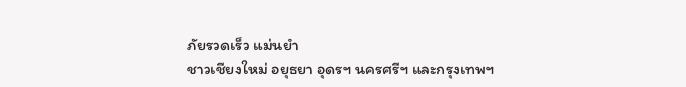ภัยรวดเร็ว แม่นยำ
ชาวเชียงใหม่ อยุธยา อุดรฯ นครศรีฯ และกรุงเทพฯ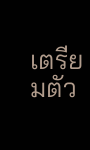เตรียมตัว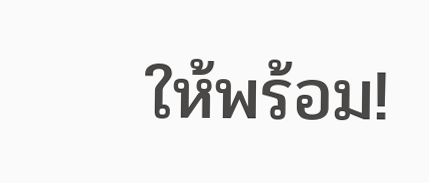ให้พร้อม!